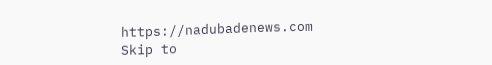https://nadubadenews.com
Skip to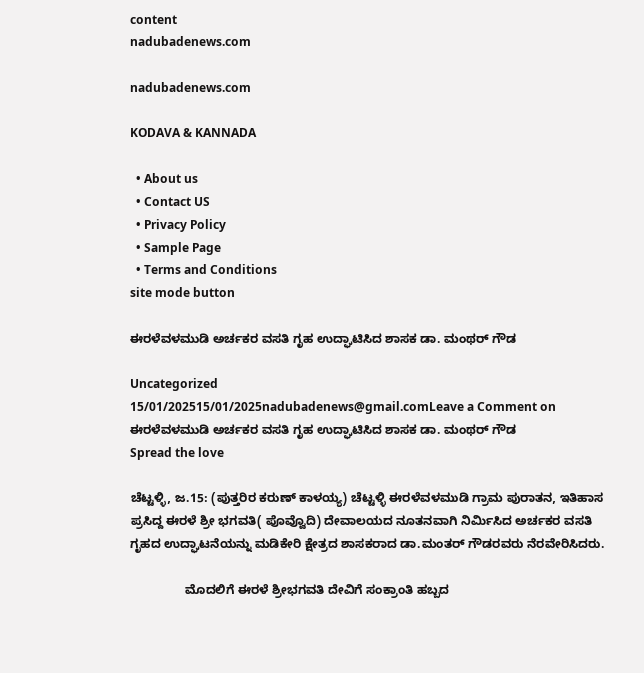content
nadubadenews.com

nadubadenews.com

KODAVA & KANNADA

  • About us
  • Contact US
  • Privacy Policy
  • Sample Page
  • Terms and Conditions
site mode button

ಈರಳೆವಳಮುಡಿ ಅರ್ಚಕರ ವಸತಿ ಗೃಹ ಉದ್ಘಾಟಿಸಿದ ಶಾಸಕ ಡಾ. ಮಂಥರ್‌ ಗೌಡ

Uncategorized
15/01/202515/01/2025nadubadenews@gmail.comLeave a Comment on ಈರಳೆವಳಮುಡಿ ಅರ್ಚಕರ ವಸತಿ ಗೃಹ ಉದ್ಘಾಟಿಸಿದ ಶಾಸಕ ಡಾ. ಮಂಥರ್‌ ಗೌಡ
Spread the love

ಚೆಟ್ಟಳ್ಳಿ, ಜ.15: (ಪುತ್ತರಿರ ಕರುಣ್‌ ಕಾಳಯ್ಯ) ಚೆಟ್ಟಳ್ಳಿ ಈರಳೆವಳಮುಡಿ ಗ್ರಾಮ ಪುರಾತನ, ಇತಿಹಾಸ ಪ್ರಸಿದ್ದ ಈರಳೆ ಶ್ರೀ ಭಗವತಿ( ಪೊವ್ವೊದಿ) ದೇವಾಲಯದ ನೂತನವಾಗಿ ನಿರ್ಮಿಸಿದ ಅರ್ಚಕರ ವಸತಿ ಗೃಹದ ಉದ್ಘಾಟನೆಯನ್ನು ಮಡಿಕೇರಿ ಕ್ಷೇತ್ರದ ಶಾಸಕರಾದ ಡಾ.ಮಂತರ್ ಗೌಡರವರು ನೆರವೇರಿಸಿದರು.

                ಮೊದಲಿಗೆ ಈರಳೆ ಶ್ರೀಭಗವತಿ ದೇವಿಗೆ ಸಂಕ್ರಾಂತಿ ಹಬ್ಬದ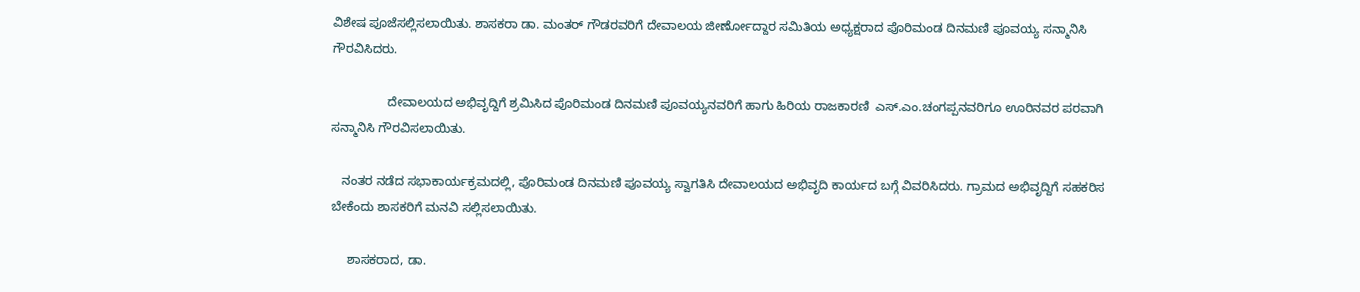ವಿಶೇಷ ಪೂಜೆಸಲ್ಲಿಸಲಾಯಿತು. ಶಾಸಕರಾ ಡಾ. ಮಂತರ್ ಗೌಡರವರಿಗೆ ದೇವಾಲಯ‌ ಜೀರ್ಣೋದ್ದಾರ ಸಮಿತಿಯ ಅಧ್ಯಕ್ಷರಾದ ಪೊರಿಮಂಡ ದಿನಮಣಿ ಪೂವಯ್ಯ ಸನ್ಮಾನಿಸಿ ಗೌರವಿಸಿದರು.

                ದೇವಾಲಯದ ಅಭಿವೃದ್ದಿಗೆ ಶ್ರಮಿಸಿದ ಪೊರಿಮಂಡ ದಿನಮಣಿ ಪೂವಯ್ಯನವರಿಗೆ ಹಾಗು ಹಿರಿಯ ರಾಜಕಾರಣಿ  ಎಸ್.ಎಂ.ಚಂಗಪ್ಪನವರಿಗೂ ಊರಿನವರ ಪರವಾಗಿ ಸನ್ಮಾನಿಸಿ ಗೌರವಿಸಲಾಯಿತು.

   ನಂತರ ನಡೆದ ಸಭಾಕಾರ್ಯಕ್ರಮದಲ್ಲಿ, ಪೊರಿಮಂಡ ದಿನಮಣಿ ಪೂವಯ್ಯ ಸ್ವಾಗತಿಸಿ ದೇವಾಲಯದ ಅಭಿವೃದಿ ಕಾರ್ಯದ ಬಗ್ಗೆ ವಿವರಿಸಿದರು. ಗ್ರಾಮದ ಅಭಿವೃದ್ದಿಗೆ ಸಹಕರಿಸ ಬೇಕೆಂದು ಶಾಸಕರಿಗೆ ಮನವಿ ಸಲ್ಲಿಸಲಾಯಿತು.

     ಶಾಸಕರಾದ, ಡಾ.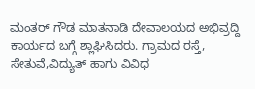ಮಂತರ್ ಗೌಡ ಮಾತನಾಡಿ ದೇವಾಲಯದ ಅಭಿವ್ರದ್ದಿ ಕಾರ್ಯದ ಬಗ್ಗೆ ಶ್ಲಾಘಿಸಿದರು. ಗ್ರಾಮದ ರಸ್ತೆ, ಸೇತುವೆ,ವಿದ್ಯುತ್ ಹಾಗು ವಿವಿಧ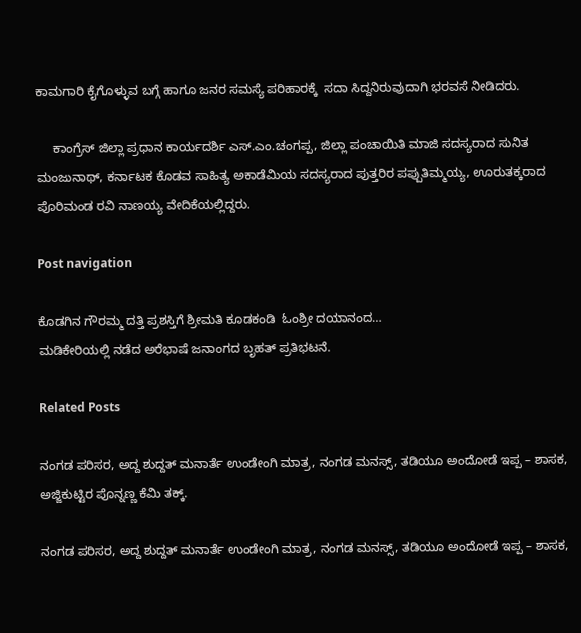ಕಾಮಗಾರಿ ಕೈಗೊಳ್ಳುವ ಬಗ್ಗೆ ಹಾಗೂ ಜನರ ಸಮಸ್ಯೆ ಪರಿಹಾರಕ್ಕೆ  ಸದಾ ಸಿದ್ದನಿರುವುದಾಗಿ ಭರವಸೆ ನೀಡಿದರು.

     ಕಾಂಗ್ರೆಸ್ ಜಿಲ್ಲಾ ಪ್ರಧಾನ ಕಾರ್ಯದರ್ಶಿ ಎಸ್.ಎಂ.ಚಂಗಪ್ಪ, ಜಿಲ್ಲಾ ಪಂಚಾಯಿತಿ ಮಾಜಿ ಸದಸ್ಯರಾದ ಸುನಿತ ಮಂಜುನಾಥ್, ಕರ್ನಾಟಕ ಕೊಡವ ಸಾಹಿತ್ಯ ಅಕಾಡೆಮಿಯ ಸದಸ್ಯರಾದ ಪುತ್ತರಿರ ಪಪ್ಪುತಿಮ್ಮಯ್ಯ, ಊರುತಕ್ಕರಾದ  ಪೊರಿಮಂಡ ರವಿ ನಾಣಯ್ಯ ವೇದಿಕೆಯಲ್ಲಿದ್ದರು.

Post navigation

ಕೊಡಗಿನ ಗೌರಮ್ಮ ದತ್ತಿ ಪ್ರಶಸ್ತಿಗೆ ಶ್ರೀಮತಿ ಕೂಡಕಂಡಿ  ಓಂಶ್ರೀ ದಯಾನಂದ…
ಮಡಿಕೇರಿಯಲ್ಲಿ ನಡೆದ ಅರೆಭಾಷೆ ಜನಾಂಗದ ಬೃಹತ್‌ ಪ್ರತಿಭಟನೆ.

Related Posts

ನಂಗಡ ಪರಿಸರ, ಅದ್ದ ಶುದ್ದತ್ ಮನಾರ್ತೆ ಉಂಡೇಂಗಿ ಮಾತ್ರ, ನಂಗಡ ಮನಸ್ಸ್‌, ತಡಿಯೂ ಅಂದೋಡೆ ಇಪ್ಪ – ಶಾಸಕ,  ಅಜ್ಜಿಕುಟ್ಟಿರ ಪೊನ್ನಣ್ಣ ಕೆಮಿ ತಕ್ಕ್.

ನಂಗಡ ಪರಿಸರ, ಅದ್ದ ಶುದ್ದತ್ ಮನಾರ್ತೆ ಉಂಡೇಂಗಿ ಮಾತ್ರ, ನಂಗಡ ಮನಸ್ಸ್‌, ತಡಿಯೂ ಅಂದೋಡೆ ಇಪ್ಪ – ಶಾಸಕ,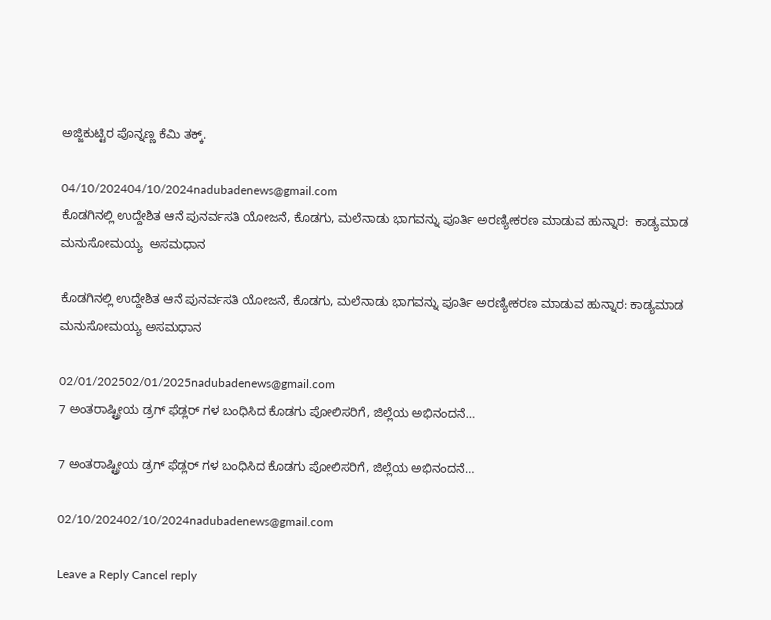ಅಜ್ಜಿಕುಟ್ಟಿರ ಪೊನ್ನಣ್ಣ ಕೆಮಿ ತಕ್ಕ್.

04/10/202404/10/2024nadubadenews@gmail.com
ಕೊಡಗಿನಲ್ಲಿ ಉದ್ದೇಶಿತ ಆನೆ ಪುನರ್ವಸತಿ ಯೋಜನೆ, ಕೊಡಗು, ಮಲೆನಾಡು ಭಾಗವನ್ನು ಪೂರ್ತಿ ಅರಣ್ಯೀಕರಣ ಮಾಡುವ ಹುನ್ನಾರ:  ಕಾಡ್ಯಮಾಡ ಮನುಸೋಮಯ್ಯ  ಅಸಮಧಾನ

ಕೊಡಗಿನಲ್ಲಿ ಉದ್ದೇಶಿತ ಆನೆ ಪುನರ್ವಸತಿ ಯೋಜನೆ, ಕೊಡಗು, ಮಲೆನಾಡು ಭಾಗವನ್ನು ಪೂರ್ತಿ ಅರಣ್ಯೀಕರಣ ಮಾಡುವ ಹುನ್ನಾರ: ಕಾಡ್ಯಮಾಡ ಮನುಸೋಮಯ್ಯ ಅಸಮಧಾನ

02/01/202502/01/2025nadubadenews@gmail.com
7 ಅಂತರಾಷ್ಟ್ರೀಯ ಡ್ರಗ್ ಫೆಡ್ಲರ್ ಗಳ ಬಂಧಿಸಿದ ಕೊಡಗು ಪೋಲಿಸರಿಗೆ, ಜಿಲ್ಲೆಯ ಅಭಿನಂದನೆ…

7 ಅಂತರಾಷ್ಟ್ರೀಯ ಡ್ರಗ್ ಫೆಡ್ಲರ್ ಗಳ ಬಂಧಿಸಿದ ಕೊಡಗು ಪೋಲಿಸರಿಗೆ, ಜಿಲ್ಲೆಯ ಅಭಿನಂದನೆ…

02/10/202402/10/2024nadubadenews@gmail.com

Leave a Reply Cancel reply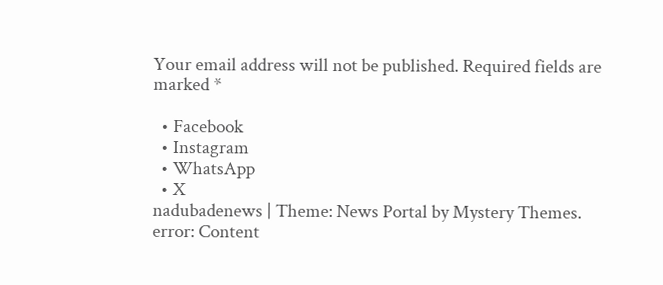Your email address will not be published. Required fields are marked *

  • Facebook
  • Instagram
  • WhatsApp
  • X
nadubadenews | Theme: News Portal by Mystery Themes.
error: Content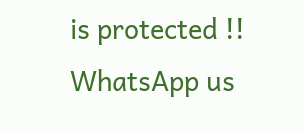is protected !!
WhatsApp us